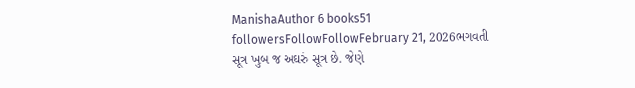ManishaAuthor 6 books51 followersFollowFollowFebruary 21, 2026ભગવતી સૂત્ર ખુબ જ અઘરું સૂત્ર છે. જેણે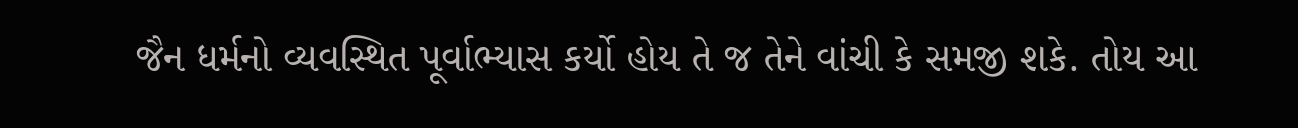જૈન ધર્મનો વ્યવસ્થિત પૂર્વાભ્યાસ કર્યો હોય તે જ તેને વાંચી કે સમજી શકે. તોય આ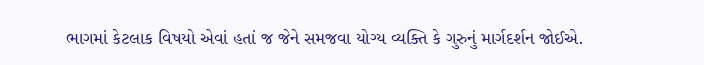ભાગમાં કેટલાક વિષયો એવાં હતાં જ જેને સમજવા યોગ્ય વ્યક્તિ કે ગુરુનું માર્ગદર્શન જોઈએ.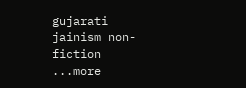gujarati jainism non-fiction ...more